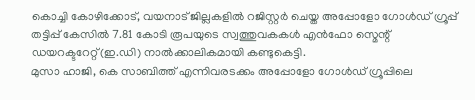കൊച്ചി കോഴിക്കോട്, വയനാട് ജില്ലകളിൽ റജിസ്റ്റർ ചെയ്ത അപ്പോളോ ഗോൾഡ് ഗ്രൂപ്പ് തട്ടിപ്പ് കേസിൽ 7.81 കോടി രൂപയുടെ സ്വത്തുവകകൾ എൻഫോ സ്മെന്റ് ഡയറക്ടറേറ്റ്(ഇ.ഡി) നാൽക്കാലികമായി കണ്ടുകെട്ടി.
മുസാ ഹാജി, കെ സാബിത്ത് എന്നിവരടക്കം അപ്പോളോ ഗോൾഡ് ഗ്രൂപ്പിലെ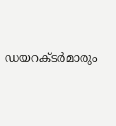ഡയറക്ടർമാരും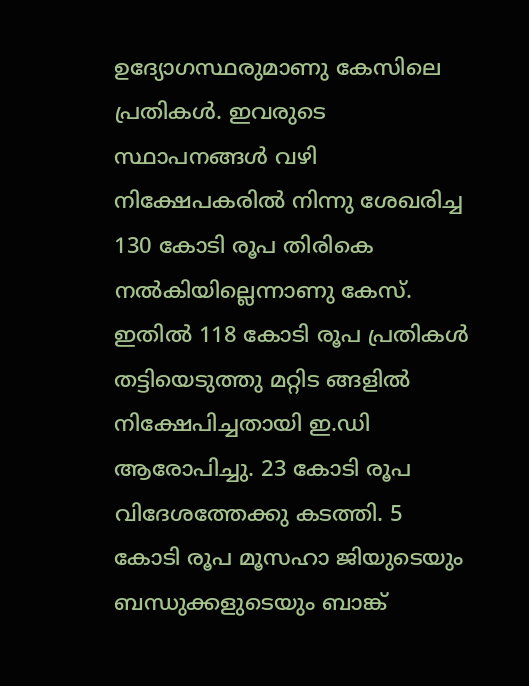ഉദ്യോഗസ്ഥരുമാണു കേസിലെ പ്രതികൾ. ഇവരുടെ സ്ഥാപനങ്ങൾ വഴി നിക്ഷേപകരിൽ നിന്നു ശേഖരിച്ച 130 കോടി രൂപ തിരികെ നൽകിയില്ലെന്നാണു കേസ്. ഇതിൽ 118 കോടി രൂപ പ്രതികൾ തട്ടിയെടുത്തു മറ്റിട ങ്ങളിൽ നിക്ഷേപിച്ചതായി ഇ.ഡി ആരോപിച്ചു. 23 കോടി രൂപ വിദേശത്തേക്കു കടത്തി. 5 കോടി രൂപ മൂസഹാ ജിയുടെയും ബന്ധുക്കളുടെയും ബാങ്ക്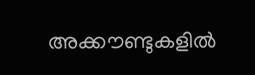അക്കൗണ്ടുകളിൽ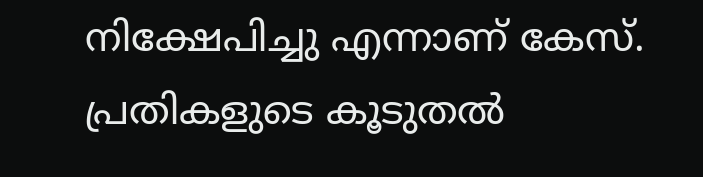നിക്ഷേപിച്ചു എന്നാണ് കേസ്. പ്രതികളുടെ കൂടുതൽ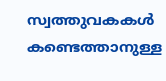സ്വത്തുവകകൾ കണ്ടെത്താനുള്ള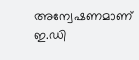അന്വേഷണമാണ് ഇ.ഡി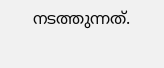നടത്തുന്നത്.